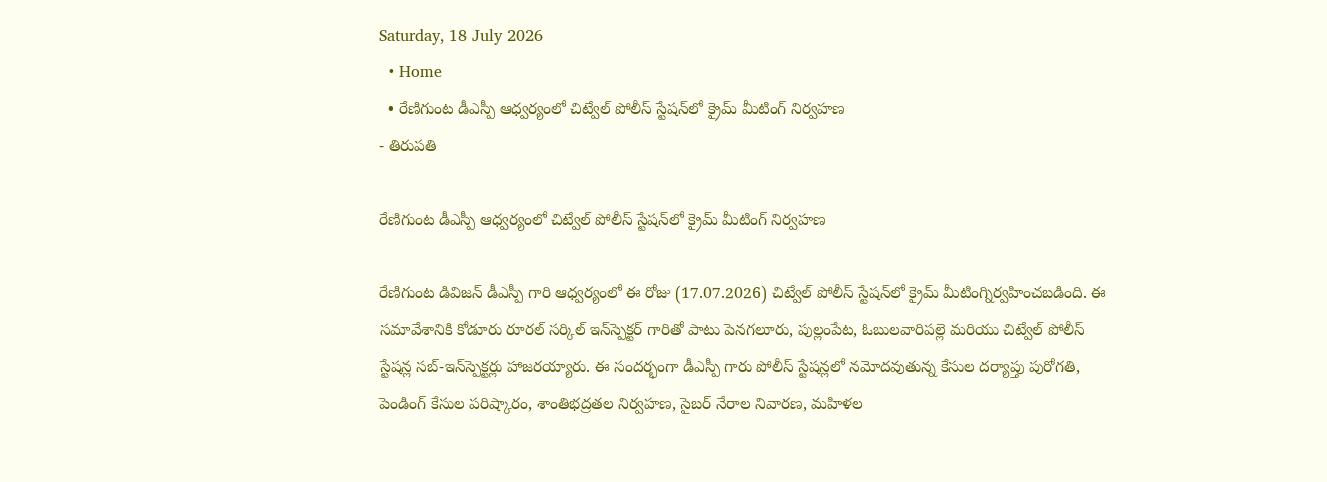Saturday, 18 July 2026
  • Home
  • రేణిగుంట డీఎస్పీ ఆధ్వర్యంలో చిట్వేల్ పోలీస్ స్టేషన్‌లో క్రైమ్ మీటింగ్ నిర్వహణ
- తిరుపతి

రేణిగుంట డీఎస్పీ ఆధ్వర్యంలో చిట్వేల్ పోలీస్ స్టేషన్‌లో క్రైమ్ మీటింగ్ నిర్వహణ

రేణిగుంట డివిజన్ డీఎస్పీ గారి ఆధ్వర్యంలో ఈ రోజు (17.07.2026) చిట్వేల్ పోలీస్ స్టేషన్‌లో క్రైమ్ మీటింగ్నిర్వహించబడింది. ఈ సమావేశానికి కోడూరు రూరల్ సర్కిల్ ఇన్‌స్పెక్టర్ గారితో పాటు పెనగలూరు, పుల్లంపేట, ఓబులవారిపల్లె మరియు చిట్వేల్ పోలీస్ స్టేషన్ల సబ్-ఇన్‌స్పెక్టర్లు హాజరయ్యారు. ఈ సందర్భంగా డీఎస్పీ గారు పోలీస్ స్టేషన్లలో నమోదవుతున్న కేసుల దర్యాప్తు పురోగతి, పెండింగ్ కేసుల పరిష్కారం, శాంతిభద్రతల నిర్వహణ, సైబర్ నేరాల నివారణ, మహిళల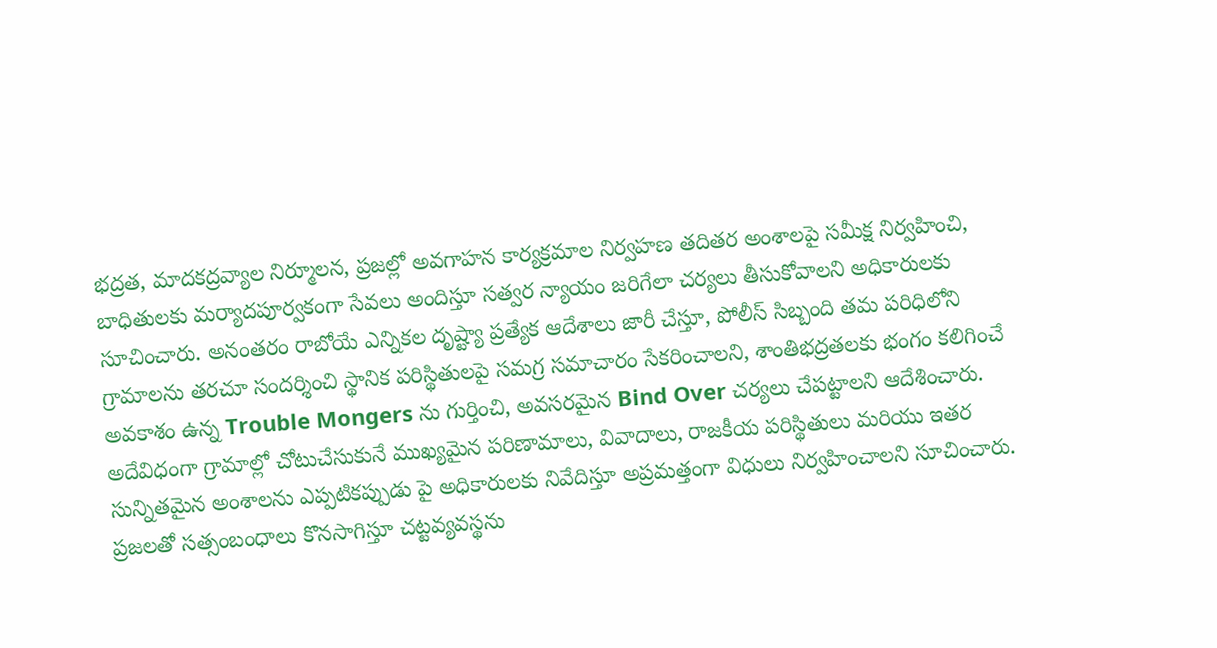భద్రత, మాదకద్రవ్యాల నిర్మూలన, ప్రజల్లో అవగాహన కార్యక్రమాల నిర్వహణ తదితర అంశాలపై సమీక్ష నిర్వహించి, బాధితులకు మర్యాదపూర్వకంగా సేవలు అందిస్తూ సత్వర న్యాయం జరిగేలా చర్యలు తీసుకోవాలని అధికారులకు సూచించారు. అనంతరం రాబోయే ఎన్నికల దృష్ట్యా ప్రత్యేక ఆదేశాలు జారీ చేస్తూ, పోలీస్ సిబ్బంది తమ పరిధిలోని గ్రామాలను తరచూ సందర్శించి స్థానిక పరిస్థితులపై సమగ్ర సమాచారం సేకరించాలని, శాంతిభద్రతలకు భంగం కలిగించే అవకాశం ఉన్న Trouble Mongers ను గుర్తించి, అవసరమైన Bind Over చర్యలు చేపట్టాలని ఆదేశించారు. అదేవిధంగా గ్రామాల్లో చోటుచేసుకునే ముఖ్యమైన పరిణామాలు, వివాదాలు, రాజకీయ పరిస్థితులు మరియు ఇతర సున్నితమైన అంశాలను ఎప్పటికప్పుడు పై అధికారులకు నివేదిస్తూ అప్రమత్తంగా విధులు నిర్వహించాలని సూచించారు. ప్రజలతో సత్సంబంధాలు కొనసాగిస్తూ చట్టవ్యవస్థను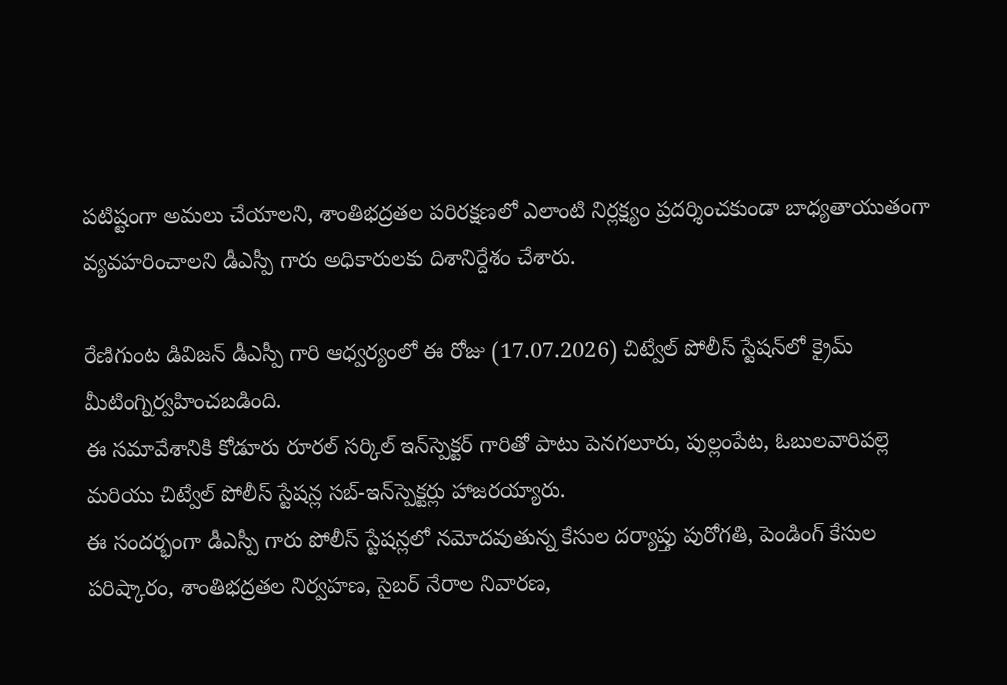పటిష్టంగా అమలు చేయాలని, శాంతిభద్రతల పరిరక్షణలో ఎలాంటి నిర్లక్ష్యం ప్రదర్శించకుండా బాధ్యతాయుతంగా వ్యవహరించాలని డీఎస్పీ గారు అధికారులకు దిశానిర్దేశం చేశారు.

రేణిగుంట డివిజన్ డీఎస్పీ గారి ఆధ్వర్యంలో ఈ రోజు (17.07.2026) చిట్వేల్ పోలీస్ స్టేషన్‌లో క్రైమ్ మీటింగ్నిర్వహించబడింది.
ఈ సమావేశానికి కోడూరు రూరల్ సర్కిల్ ఇన్‌స్పెక్టర్ గారితో పాటు పెనగలూరు, పుల్లంపేట, ఓబులవారిపల్లె మరియు చిట్వేల్ పోలీస్ స్టేషన్ల సబ్-ఇన్‌స్పెక్టర్లు హాజరయ్యారు.
ఈ సందర్భంగా డీఎస్పీ గారు పోలీస్ స్టేషన్లలో నమోదవుతున్న కేసుల దర్యాప్తు పురోగతి, పెండింగ్ కేసుల పరిష్కారం, శాంతిభద్రతల నిర్వహణ, సైబర్ నేరాల నివారణ,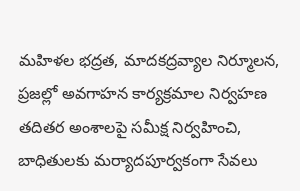మహిళల భద్రత, మాదకద్రవ్యాల నిర్మూలన, ప్రజల్లో అవగాహన కార్యక్రమాల నిర్వహణ తదితర అంశాలపై సమీక్ష నిర్వహించి, బాధితులకు మర్యాదపూర్వకంగా సేవలు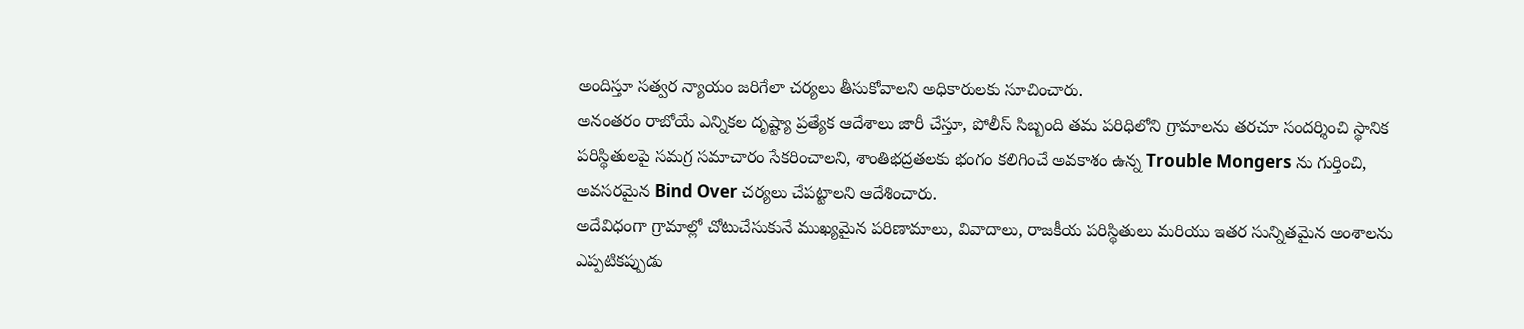అందిస్తూ సత్వర న్యాయం జరిగేలా చర్యలు తీసుకోవాలని అధికారులకు సూచించారు.
అనంతరం రాబోయే ఎన్నికల దృష్ట్యా ప్రత్యేక ఆదేశాలు జారీ చేస్తూ, పోలీస్ సిబ్బంది తమ పరిధిలోని గ్రామాలను తరచూ సందర్శించి స్థానిక పరిస్థితులపై సమగ్ర సమాచారం సేకరించాలని, శాంతిభద్రతలకు భంగం కలిగించే అవకాశం ఉన్న Trouble Mongers ను గుర్తించి, అవసరమైన Bind Over చర్యలు చేపట్టాలని ఆదేశించారు.
అదేవిధంగా గ్రామాల్లో చోటుచేసుకునే ముఖ్యమైన పరిణామాలు, వివాదాలు, రాజకీయ పరిస్థితులు మరియు ఇతర సున్నితమైన అంశాలను ఎప్పటికప్పుడు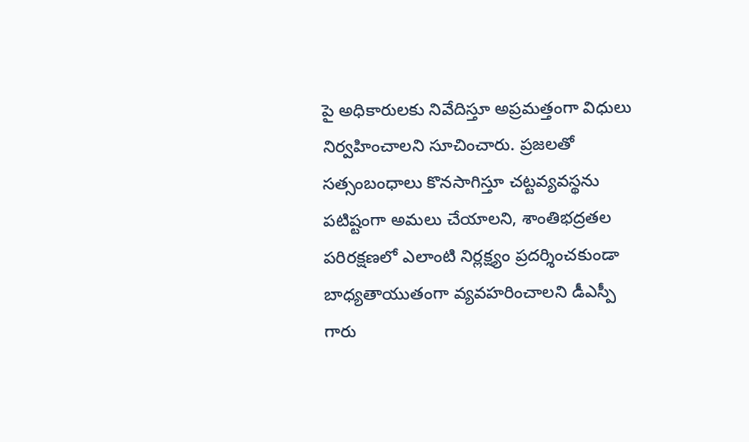పై అధికారులకు నివేదిస్తూ అప్రమత్తంగా విధులు నిర్వహించాలని సూచించారు. ప్రజలతో సత్సంబంధాలు కొనసాగిస్తూ చట్టవ్యవస్థను పటిష్టంగా అమలు చేయాలని, శాంతిభద్రతల పరిరక్షణలో ఎలాంటి నిర్లక్ష్యం ప్రదర్శించకుండా బాధ్యతాయుతంగా వ్యవహరించాలని డీఎస్పీ గారు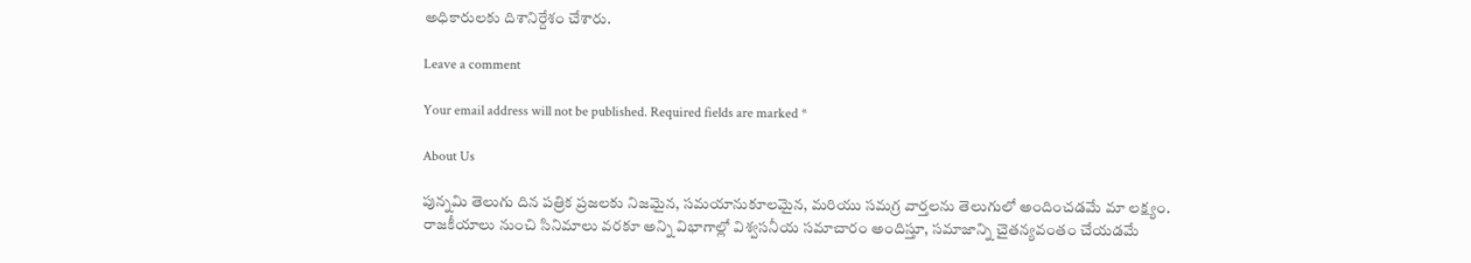అధికారులకు దిశానిర్దేశం చేశారు.

Leave a comment

Your email address will not be published. Required fields are marked *

About Us

పున్నమి తెలుగు దిన పత్రిక ప్రజలకు నిజమైన, సమయానుకూలమైన, మరియు సమగ్ర వార్తలను తెలుగులో అందించడమే మా లక్ష్యం.
రాజకీయాలు నుంచి సినిమాలు వరకూ అన్ని విభాగాల్లో విశ్వసనీయ సమాచారం అందిస్తూ, సమాజాన్ని చైతన్యవంతం చేయడమే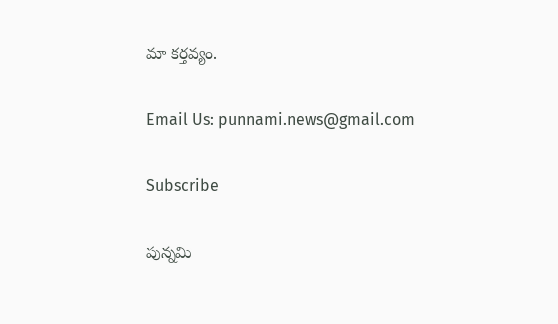మా కర్తవ్యం.

Email Us: punnami.news@gmail.com

Subscribe

పున్నమి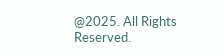@2025. All Rights Reserved.